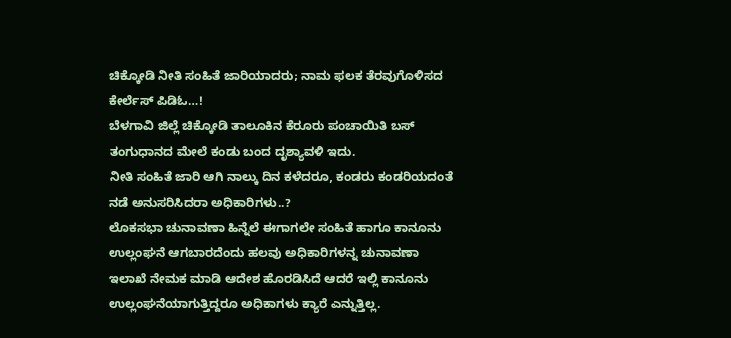ಚಿಕ್ಕೋಡಿ ನೀತಿ ಸಂಹಿತೆ ಜಾರಿಯಾದರು; ನಾಮ ಫಲಕ ತೆರವುಗೊಳಿಸದ ಕೇರ್ಲೆಸ್ ಪಿಡಿಓ…!
ಬೆಳಗಾವಿ ಜಿಲ್ಲೆ ಚಿಕ್ಕೋಡಿ ತಾಲೂಕಿನ ಕೆರೂರು ಪಂಚಾಯಿತಿ ಬಸ್ ತಂಗುಧಾನದ ಮೇಲೆ ಕಂಡು ಬಂದ ದೃಶ್ಯಾವಳಿ ಇದು.
ನೀತಿ ಸಂಹಿತೆ ಜಾರಿ ಆಗಿ ನಾಲ್ಕು ದಿನ ಕಳೆದರೂ, ಕಂಡರು ಕಂಡರಿಯದಂತೆ ನಡೆ ಅನುಸರಿಸಿದರಾ ಅಧಿಕಾರಿಗಳು..?
ಲೊಕಸಭಾ ಚುನಾವಣಾ ಹಿನ್ನೆಲೆ ಈಗಾಗಲೇ ಸಂಹಿತೆ ಹಾಗೂ ಕಾನೂನು ಉಲ್ಲಂಘನೆ ಆಗಬಾರದೆಂದು ಹಲವು ಅಧಿಕಾರಿಗಳನ್ನ ಚುನಾವಣಾ ಇಲಾಖೆ ನೇಮಕ ಮಾಡಿ ಆದೇಶ ಹೊರಡಿಸಿದೆ ಆದರೆ ಇಲ್ಲಿ ಕಾನೂನು ಉಲ್ಲಂಘನೆಯಾಗುತ್ತಿದ್ದರೂ ಅಧಿಕಾಗಳು ಕ್ಯಾರೆ ಎನ್ನುತ್ತಿಲ್ಲ.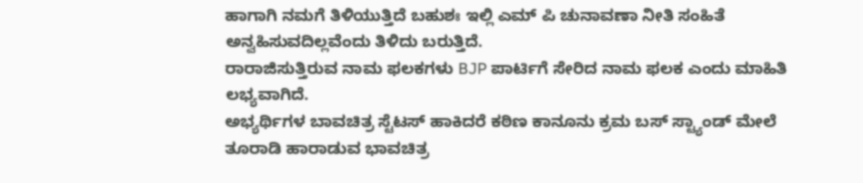ಹಾಗಾಗಿ ನಮಗೆ ತಿಳಿಯುತ್ತಿದೆ ಬಹುಶಃ ಇಲ್ಲಿ ಎಮ್ ಪಿ ಚುನಾವಣಾ ನೀತಿ ಸಂಹಿತೆ ಅನ್ವಹಿಸುವದಿಲ್ಲವೆಂದು ತಿಳಿದು ಬರುತ್ತಿದೆ.
ರಾರಾಜಿಸುತ್ತಿರುವ ನಾಮ ಫಲಕಗಳು BJP ಪಾರ್ಟಿಗೆ ಸೇರಿದ ನಾಮ ಫಲಕ ಎಂದು ಮಾಹಿತಿ ಲಭ್ಯವಾಗಿದೆ.
ಅಭ್ಯರ್ಥಿಗಳ ಬಾವಚಿತ್ರ ಸ್ಟೆಟಸ್ ಹಾಕಿದರೆ ಕಠಿಣ ಕಾನೂನು ಕ್ರಮ ಬಸ್ ಸ್ಟ್ಯಾಂಡ್ ಮೇಲೆ ತೂರಾಡಿ ಹಾರಾಡುವ ಭಾವಚಿತ್ರ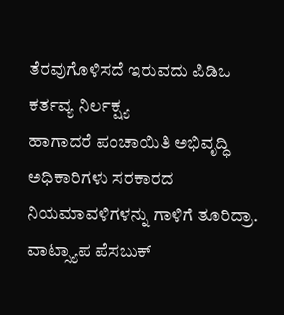ತೆರವುಗೊಳಿಸದೆ ಇರುವದು ಪಿಡಿಒ ಕರ್ತವ್ಯ ನಿರ್ಲಕ್ಷ್ಯ
ಹಾಗಾದರೆ ಪಂಚಾಯಿತಿ ಅಭಿವೃದ್ಧಿ ಅಧಿಕಾರಿಗಳು ಸರಕಾರದ ನಿಯಮಾವಳಿಗಳನ್ನು ಗಾಳಿಗೆ ತೂರಿದ್ರಾ.
ವಾಟ್ಸ್ಯಾಪ ಪೆಸಬುಕ್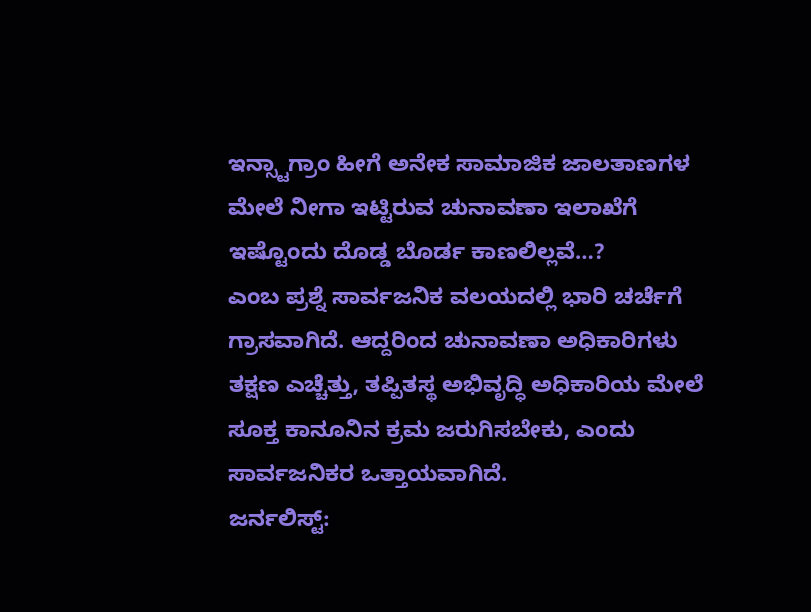ಇನ್ಸ್ಟಾಗ್ರಾಂ ಹೀಗೆ ಅನೇಕ ಸಾಮಾಜಿಕ ಜಾಲತಾಣಗಳ ಮೇಲೆ ನೀಗಾ ಇಟ್ಟಿರುವ ಚುನಾವಣಾ ಇಲಾಖೆಗೆ ಇಷ್ಟೊಂದು ದೊಡ್ಡ ಬೊರ್ಡ ಕಾಣಲಿಲ್ಲವೆ…?
ಎಂಬ ಪ್ರಶ್ನೆ ಸಾರ್ವಜನಿಕ ವಲಯದಲ್ಲಿ ಭಾರಿ ಚರ್ಚೆಗೆ ಗ್ರಾಸವಾಗಿದೆ. ಆದ್ದರಿಂದ ಚುನಾವಣಾ ಅಧಿಕಾರಿಗಳು ತಕ್ಷಣ ಎಚ್ಚೆತ್ತು, ತಪ್ಪಿತಸ್ಥ ಅಭಿವೃದ್ಧಿ ಅಧಿಕಾರಿಯ ಮೇಲೆ ಸೂಕ್ತ ಕಾನೂನಿನ ಕ್ರಮ ಜರುಗಿಸಬೇಕು, ಎಂದು ಸಾರ್ವಜನಿಕರ ಒತ್ತಾಯವಾಗಿದೆ.
ಜರ್ನಲಿಸ್ಟ್: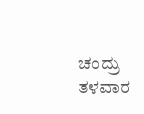ಚಂದ್ರು ತಳವಾರ